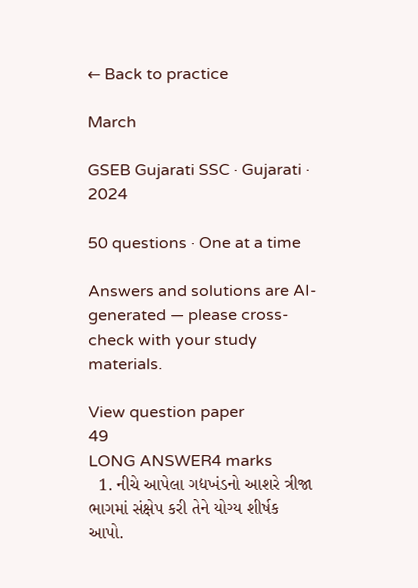← Back to practice

March

GSEB Gujarati SSC · Gujarati · 2024

50 questions · One at a time

Answers and solutions are AI-generated — please cross-check with your study materials.

View question paper
49
LONG ANSWER4 marks
  1. નીચે આપેલા ગદ્યખંડનો આશરે ત્રીજા ભાગમાં સંક્ષેપ કરી તેને યોગ્ય શીર્ષક આપો.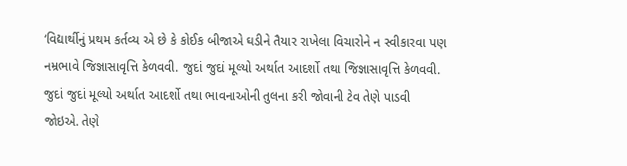‘વિદ્યાર્થીનું પ્રથમ કર્તવ્ય એ છે કે કોઈક બીજાએ ઘડીને તૈયાર રાખેલા વિચારોને ન સ્વીકારવા પણ નમ્રભાવે જિજ્ઞાસાવૃત્તિ કેળવવી. જુદાં જુદાં મૂલ્યો અર્થાત આદર્શો તથા જિજ્ઞાસાવૃત્તિ કેળવવી. જુદાં જુદાં મૂલ્યો અર્થાત આદર્શો તથા ભાવનાઓની તુલના કરી જોવાની ટેવ તેણે પાડવી જોઇએ. તેણે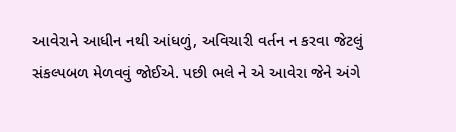આવેરાને આધીન નથી આંધળું, અવિચારી વર્તન ન કરવા જેટલું સંકલ્પબળ મેળવવું જોઈએ. પછી ભલે ને એ આવેરા જેને અંગે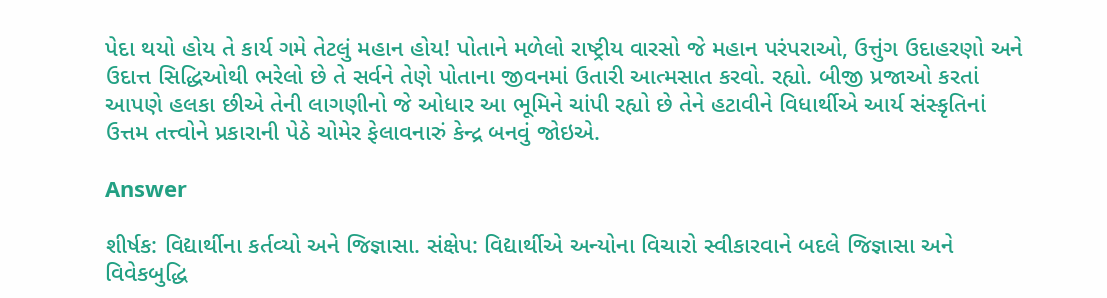પેદા થયો હોય તે કાર્ય ગમે તેટલું મહાન હોય! પોતાને મળેલો રાષ્ટ્રીય વારસો જે મહાન પરંપરાઓ, ઉત્તુંગ ઉદાહરણો અને ઉદાત્ત સિદ્ધિઓથી ભરેલો છે તે સર્વને તેણે પોતાના જીવનમાં ઉતારી આત્મસાત કરવો. રહ્યો. બીજી પ્રજાઓ કરતાં આપણે હલકા છીએ તેની લાગણીનો જે ઓધાર આ ભૂમિને ચાંપી રહ્યો છે તેને હટાવીને વિધાર્થીએ આર્ય સંસ્કૃતિનાં ઉત્તમ તત્ત્વોને પ્રકારાની પેઠે ચોમેર ફેલાવનારું કેન્દ્ર બનવું જોઇએ.

Answer

શીર્ષક: વિદ્યાર્થીના કર્તવ્યો અને જિજ્ઞાસા. સંક્ષેપ: વિદ્યાર્થીએ અન્યોના વિચારો સ્વીકારવાને બદલે જિજ્ઞાસા અને વિવેકબુદ્ધિ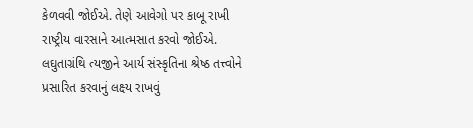કેળવવી જોઈએ. તેણે આવેગો પર કાબૂ રાખી રાષ્ટ્રીય વારસાને આત્મસાત કરવો જોઈએ. લઘુતાગ્રંથિ ત્યજીને આર્ય સંસ્કૃતિના શ્રેષ્ઠ તત્ત્વોને પ્રસારિત કરવાનું લક્ષ્ય રાખવું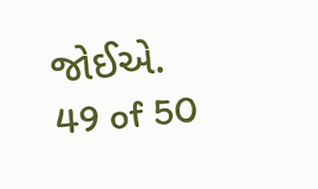જોઈએ.
49 of 50